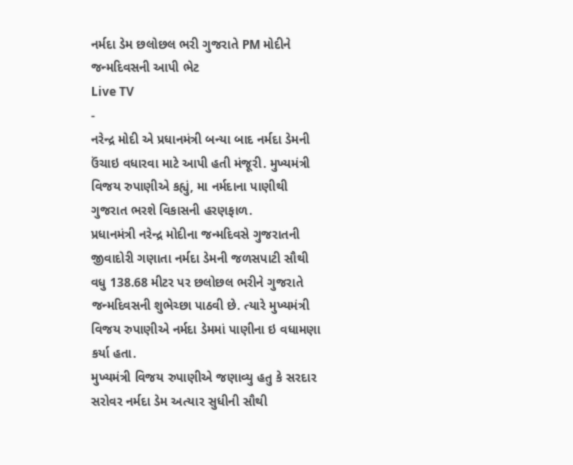નર્મદા ડેમ છલોછલ ભરી ગુજરાતે PM મોદીને જન્મદિવસની આપી ભેટ
Live TV
-
નરેન્દ્ર મોદી એ પ્રધાનમંત્રી બન્યા બાદ નર્મદા ડેમની ઉંચાઇ વધારવા માટે આપી હતી મંજૂરી. મુખ્યમંત્રી વિજય રુપાણીએ કહ્યું, મા નર્મદાના પાણીથી ગુજરાત ભરશે વિકાસની હરણફાળ.
પ્રધાનમંત્રી નરેન્દ્ર મોદીના જન્મદિવસે ગુજરાતની જીવાદોરી ગણાતા નર્મદા ડેમની જળસપાટી સૌથી વધુ 138.68 મીટર પર છલોછલ ભરીને ગુજરાતે જન્મદિવસની શુભેચ્છા પાઠવી છે. ત્યારે મુખ્યમંત્રી વિજય રુપાણીએ નર્મદા ડેમમાં પાણીના ઇ વધામણા કર્યા હતા.
મુખ્યમંત્રી વિજય રુપાણીએ જણાવ્યુ હતુ કે સરદાર સરોવર નર્મદા ડેમ અત્યાર સુધીની સૌથી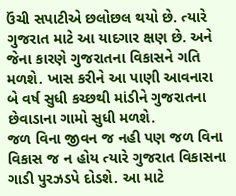ઉંચી સપાટીએ છલોછલ થયો છે. ત્યારે ગુજરાત માટે આ યાદગાર ક્ષણ છે. અને જેના કારણે ગુજરાતના વિકાસને ગતિ મળશે. ખાસ કરીને આ પાણી આવનારા બે વર્ષ સુધી કચ્છથી માંડીને ગુજરાતના છેવાડાના ગામો સુધી મળશે.
જળ વિના જીવન જ નહી પણ જળ વિના વિકાસ જ ન હોય ત્યારે ગુજરાત વિકાસના ગાડી પુરઝડપે દોડશે. આ માટે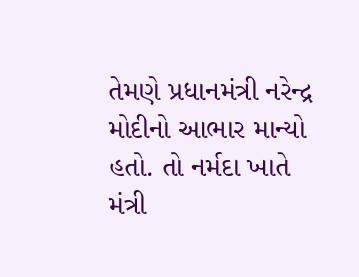તેમણે પ્રધાનમંત્રી નરેન્દ્ર મોદીનો આભાર માન્યો હતો. તો નર્મદા ખાતે મંત્રી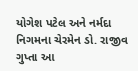યોગેશ પટેલ અને નર્મદા નિગમના ચેરમેન ડો. રાજીવ ગુપ્તા આ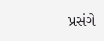પ્રસંગે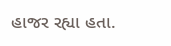હાજર રહ્યા હતા.